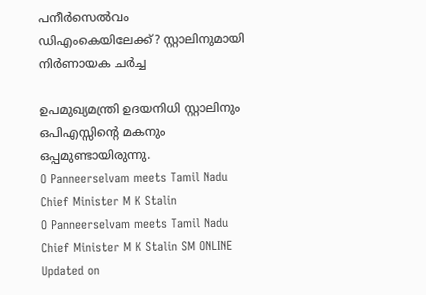പനീര്‍സെല്‍വം ഡിഎംകെയിലേക്ക്? സ്റ്റാലിനുമായി നിര്‍ണായക ചര്‍ച്ച

ഉപമുഖ്യമന്ത്രി ഉദയനിധി സ്റ്റാലിനും ഒപിഎസ്സിന്റെ മകനും ഒപ്പമുണ്ടായിരുന്നു.
O Panneerselvam meets Tamil Nadu Chief Minister M K Stalin
O Panneerselvam meets Tamil Nadu Chief Minister M K Stalin SM ONLINE
Updated on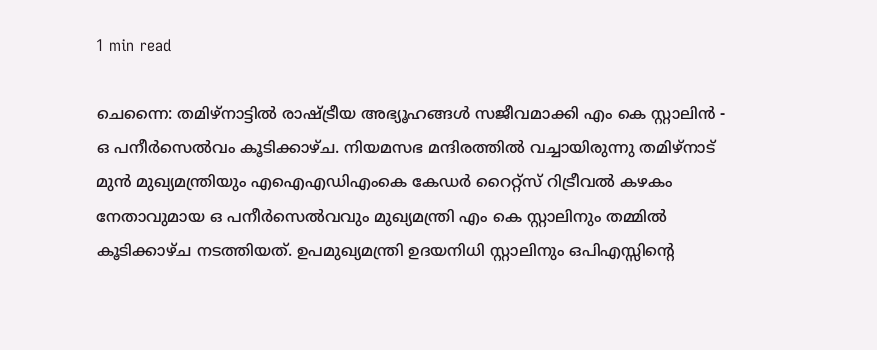1 min read

ചെന്നൈ: തമിഴ്‌നാട്ടില്‍ രാഷ്ട്രീയ അഭ്യൂഹങ്ങള്‍ സജീവമാക്കി എം കെ സ്റ്റാലിന്‍ - ഒ പനീര്‍സെല്‍വം കൂടിക്കാഴ്ച. നിയമസഭ മന്ദിരത്തില്‍ വച്ചായിരുന്നു തമിഴ്‌നാട് മുന്‍ മുഖ്യമന്ത്രിയും എഐഎഡിഎംകെ കേഡര്‍ റൈറ്റ്സ് റിട്രീവല്‍ കഴകം നേതാവുമായ ഒ പനീര്‍സെല്‍വവും മുഖ്യമന്ത്രി എം കെ സ്റ്റാലിനും തമ്മില്‍ കൂടിക്കാഴ്ച നടത്തിയത്. ഉപമുഖ്യമന്ത്രി ഉദയനിധി സ്റ്റാലിനും ഒപിഎസ്സിന്റെ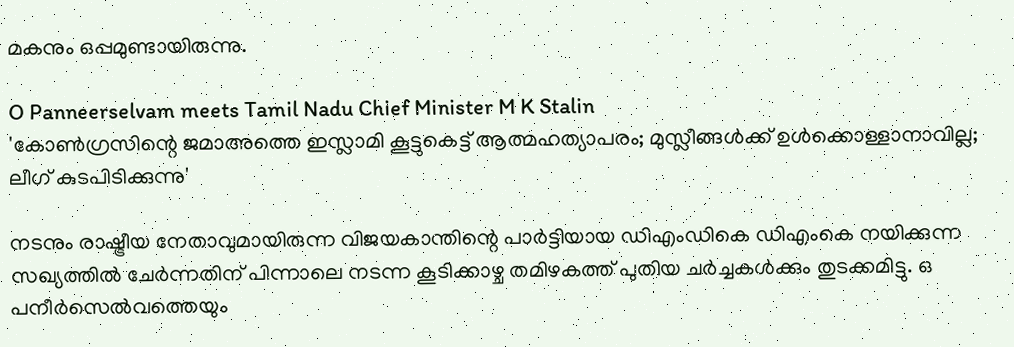മകനും ഒപ്പമുണ്ടായിരുന്നു.

O Panneerselvam meets Tamil Nadu Chief Minister M K Stalin
'കോണ്‍ഗ്രസിന്റെ ജമാഅത്തെ ഇസ്ലാമി കൂട്ടുകെട്ട് ആത്മഹത്യാപരം; മുസ്ലീങ്ങള്‍ക്ക് ഉള്‍ക്കൊള്ളാനാവില്ല; ലീഗ് കുടപിടിക്കുന്നു'

നടനും രാഷ്ട്രീയ നേതാവുമായിരുന്ന വിജയകാന്തിന്റെ പാര്‍ട്ടിയായ ഡിഎംഡികെ ഡിഎംകെ നയിക്കുന്ന സഖ്യത്തില്‍ ചേര്‍ന്നതിന് പിന്നാലെ നടന്ന കൂടിക്കാഴ്ച തമിഴകത്ത് പുതിയ ചര്‍ച്ചകള്‍ക്കും തുടക്കമിട്ടു. ഒ പനീര്‍സെല്‍വത്തെയും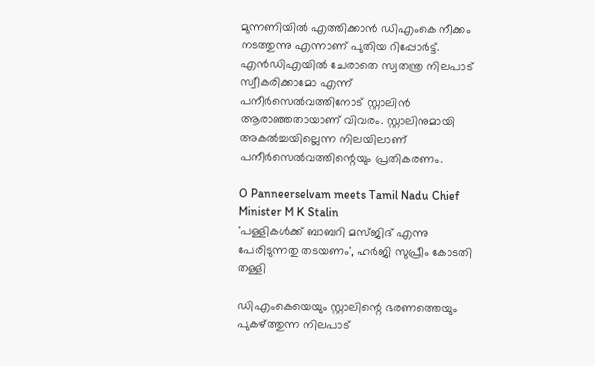മുന്നണിയില്‍ എത്തിക്കാന്‍ ഡിഎംകെ നീക്കം നടത്തുന്നു എന്നാണ് പുതിയ റിപ്പോര്‍ട്ട്. എന്‍ഡിഎയില്‍ ചേരാതെ സ്വതന്ത്ര നിലപാട് സ്വീകരിക്കാമോ എന്ന് പനീര്‍സെല്‍വത്തിനോട് സ്റ്റാലിന്‍ ആരാഞ്ഞതായാണ് വിവരം. സ്റ്റാലിനുമായി അകല്‍ച്ചയില്ലെന്ന നിലയിലാണ് പനീര്‍സെല്‍വത്തിന്റെയും പ്രതികരണം.

O Panneerselvam meets Tamil Nadu Chief Minister M K Stalin
'പള്ളികള്‍ക്ക് ബാബറി മസ്ജിദ് എന്നു പേരിടുന്നതു തടയണം', ഹര്‍ജി സുപ്രീം കോടതി തള്ളി

ഡിഎംകെയെയും സ്റ്റാലിന്റെ ഭരണത്തെയും പുകഴ്ത്തുന്ന നിലപാട്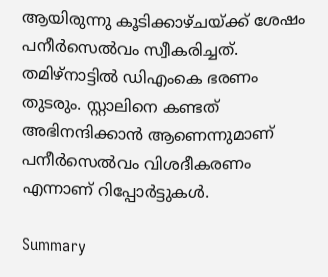ആയിരുന്നു കൂടിക്കാഴ്ചയ്ക്ക് ശേഷം പനീര്‍സെല്‍വം സ്വീകരിച്ചത്. തമിഴ്‌നാട്ടില്‍ ഡിഎംകെ ഭരണം തുടരും. സ്റ്റാലിനെ കണ്ടത് അഭിനന്ദിക്കാന്‍ ആണെന്നുമാണ് പനീര്‍സെല്‍വം വിശദീകരണം എന്നാണ് റിപ്പോര്‍ട്ടുകള്‍.

Summary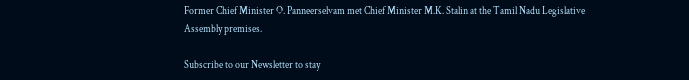Former Chief Minister O. Panneerselvam met Chief Minister M.K. Stalin at the Tamil Nadu Legislative Assembly premises.

Subscribe to our Newsletter to stay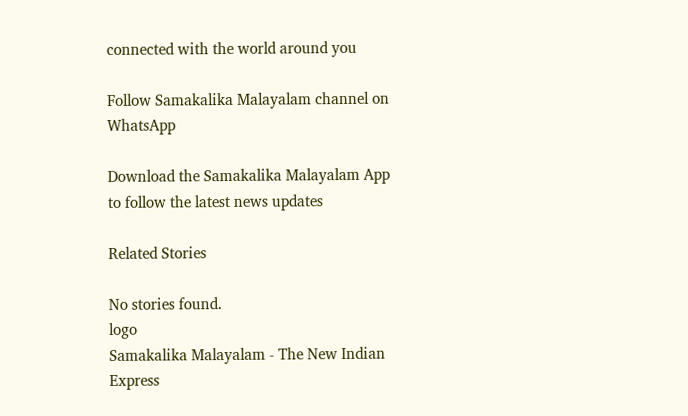connected with the world around you

Follow Samakalika Malayalam channel on WhatsApp

Download the Samakalika Malayalam App to follow the latest news updates

Related Stories

No stories found.
logo
Samakalika Malayalam - The New Indian Express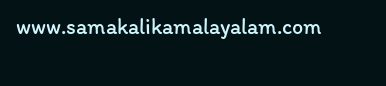www.samakalikamalayalam.com